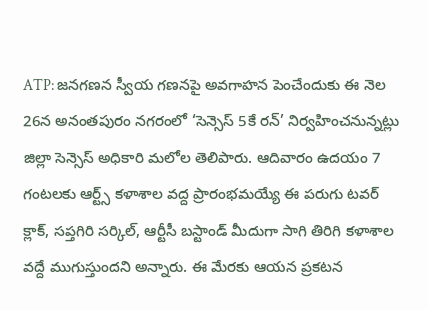ATP: జనగణన స్వీయ గణనపై అవగాహన పెంచేందుకు ఈ నెల 26న అనంతపురం నగరంలో ‘సెన్సెస్ 5కే రన్’ నిర్వహించనున్నట్లు జిల్లా సెన్సెస్ అధికారి మలోల తెలిపారు. ఆదివారం ఉదయం 7 గంటలకు ఆర్ట్స్ కళాశాల వద్ద ప్రారంభమయ్యే ఈ పరుగు టవర్ క్లాక్, సప్తగిరి సర్కిల్, ఆర్టీసీ బస్టాండ్ మీదుగా సాగి తిరిగి కళాశాల వద్దే ముగుస్తుందని అన్నారు. ఈ మేరకు ఆయన ప్రకటన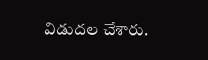విడుదల చేశారు.